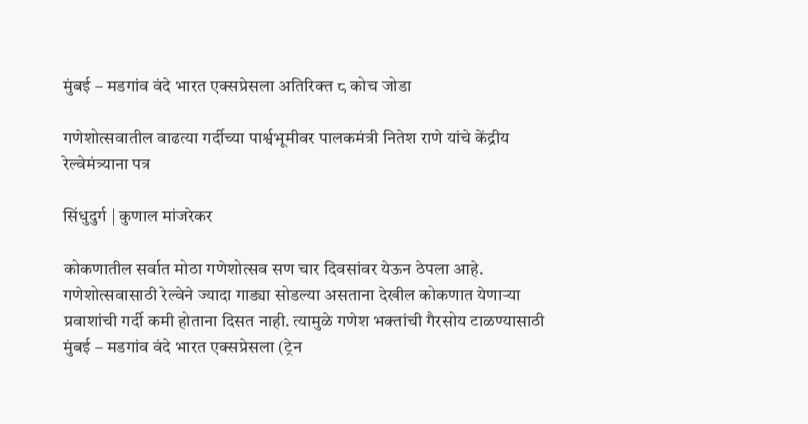मुंबई – मडगांव वंदे भारत एक्सप्रेसला अतिरिक्त ८ कोच जोडा

गणेशोत्सवातील वाढत्या गर्दीच्या पार्श्वभूमीवर पालकमंत्री नितेश राणे यांचे केंद्रीय रेल्वेमंत्र्याना पत्र

सिंधुदुर्ग | कुणाल मांजरेकर

कोकणातील सर्वात मोठा गणेशोत्सव सण चार दिवसांवर येऊन ठेपला आहे. गणेशोत्सवासाठी रेल्वेने ज्यादा गाड्या सोडल्या असताना देखील कोकणात येणाऱ्या प्रवाशांची गर्दी कमी होताना दिसत नाही. त्यामुळे गणेश भक्तांची गैरसोय टाळण्यासाठी मुंबई – मडगांव वंदे भारत एक्सप्रेसला (ट्रेन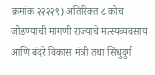क्रमांक २२२२९) अतिरिक्त ८ कोच जोडण्याची मागणी राज्याचे मत्स्यव्यवसाय आणि बंदरे विकास मंत्री तथा सिंधुदुर्ग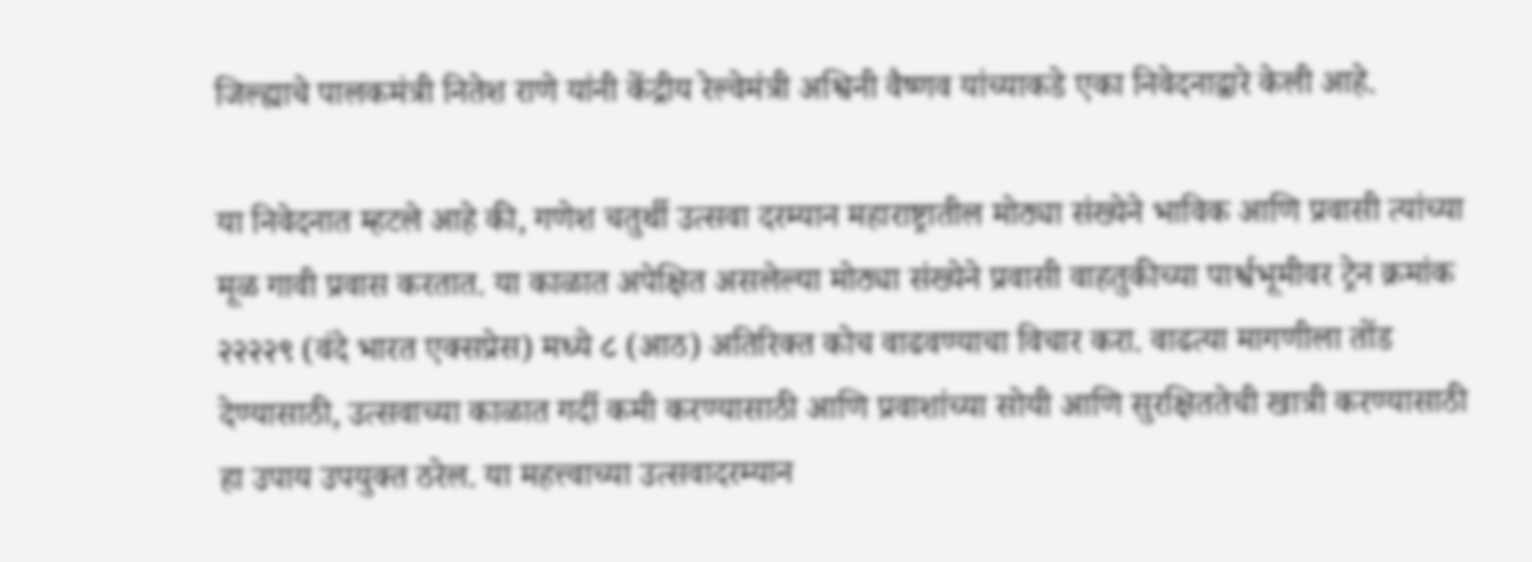जिल्ह्याचे पालकमंत्री नितेश राणे यांनी केंद्रीय रेल्वेमंत्री अश्विनी वैष्णव यांच्याकडे एका निवेदनाद्वारे केली आहे.

या निवेदनात म्हटले आहे की, गणेश चतुर्थी उत्सवा दरम्यान महाराष्ट्रातील मोठ्या संख्येने भाविक आणि प्रवासी त्यांच्या मूळ गावी प्रवास करतात. या काळात अपेक्षित असलेल्या मोठ्या संख्येने प्रवासी वाहतुकीच्या पार्श्वभूमीवर ट्रेन क्रमांक २२२२९ (वंदे भारत एक्सप्रेस) मध्ये ८ (आठ) अतिरिक्त कोच वाढवण्याचा विचार करा. वाढत्या मागणीला तोंड देण्यासाठी, उत्सवाच्या काळात गर्दी कमी करण्यासाठी आणि प्रवाशांच्या सोयी आणि सुरक्षिततेची खात्री करण्यासाठी हा उपाय उपयुक्त ठरेल. या महत्त्वाच्या उत्सवादरम्यान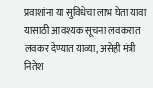प्रवाशांना या सुविधेचा लाभ घेता यावा यासाठी आवश्यक सूचना लवकरात लवकर देण्यात याव्या, असेही मंत्री नितेश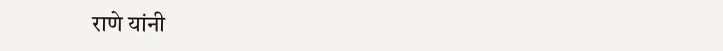राणे यांनी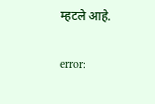म्हटले आहे.

error: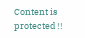Content is protected !!